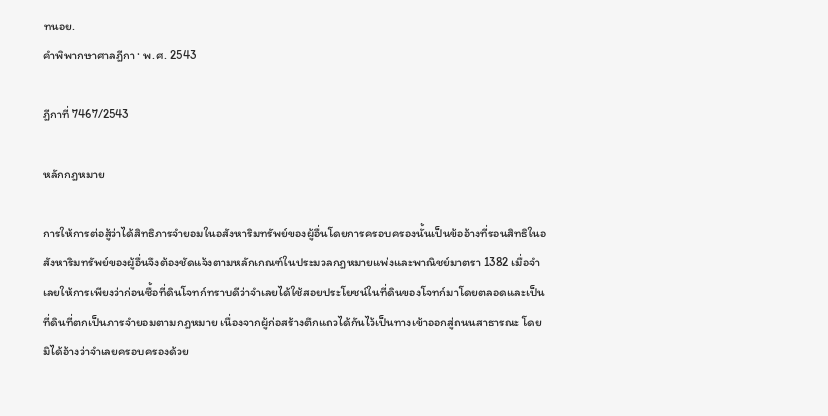ทนอย.
คำพิพากษาศาลฎีกา · พ.ศ. 2543

ฎีกาที่ 7467/2543

หลักกฎหมาย

การให้การต่อสู้ว่าได้สิทธิภารจำยอมในอสังหาริมทรัพย์ของผู้อื่นโดยการครอบครองนั้นเป็นข้ออ้างที่รอนสิทธิในอสังหาริมทรัพย์ของผู้อื่นจึงต้องชัดแจ้งตามหลักเกณฑ์ในประมวลกฎหมายแพ่งและพาณิชย์มาตรา 1382 เมื่อจำเลยให้การเพียงว่าก่อนซื้อที่ดินโจทก์ทราบดีว่าจำเลยได้ใช้สอยประโยชน์ในที่ดินของโจทก์มาโดยตลอดและเป็นที่ดินที่ตกเป็นภารจำยอมตามกฎหมาย เนื่องจากผู้ก่อสร้างตึกแถวได้กันไว้เป็นทางเข้าออกสู่ถนนสาธารณะ โดยมิได้อ้างว่าจำเลยครอบครองด้วย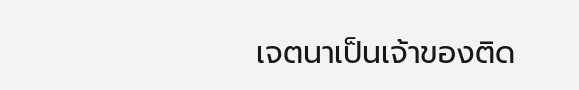เจตนาเป็นเจ้าของติด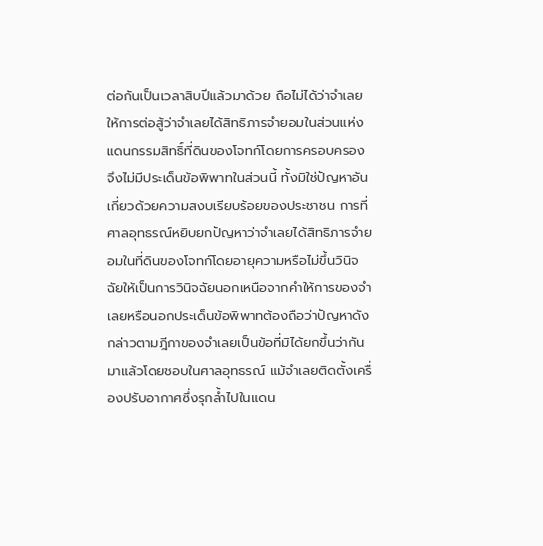ต่อกันเป็นเวลาสิบปีแล้วมาด้วย ถือไม่ได้ว่าจำเลยให้การต่อสู้ว่าจำเลยได้สิทธิภารจำยอมในส่วนแห่งแดนกรรมสิทธิ์ที่ดินของโจทก์โดยการครอบครอง จึงไม่มีประเด็นข้อพิพาทในส่วนนี้ ทั้งมิใช่ปัญหาอันเกี่ยวด้วยความสงบเรียบร้อยของประชาชน การที่ศาลอุทธรณ์หยิบยกปัญหาว่าจำเลยได้สิทธิภารจำยอมในที่ดินของโจทก์โดยอายุความหรือไม่ขึ้นวินิจฉัยให้เป็นการวินิจฉัยนอกเหนือจากคำให้การของจำเลยหรือนอกประเด็นข้อพิพาทต้องถือว่าปัญหาดังกล่าวตามฎีกาของจำเลยเป็นข้อที่มิได้ยกขึ้นว่ากันมาแล้วโดยชอบในศาลอุทธรณ์ แม้จำเลยติดตั้งเครื่องปรับอากาศซึ่งรุกล้ำไปในแดน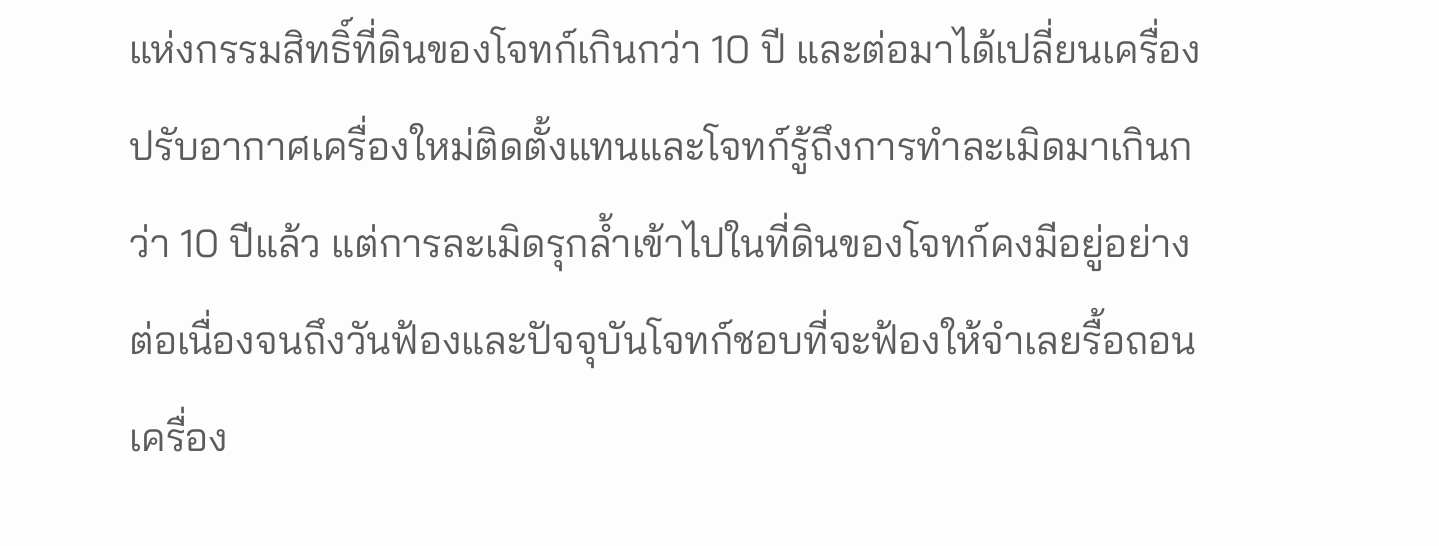แห่งกรรมสิทธิ์ที่ดินของโจทก์เกินกว่า 10 ปี และต่อมาได้เปลี่ยนเครื่องปรับอากาศเครื่องใหม่ติดตั้งแทนและโจทก์รู้ถึงการทำละเมิดมาเกินกว่า 10 ปีแล้ว แต่การละเมิดรุกล้ำเข้าไปในที่ดินของโจทก์คงมีอยู่อย่างต่อเนื่องจนถึงวันฟ้องและปัจจุบันโจทก์ชอบที่จะฟ้องให้จำเลยรื้อถอนเครื่อง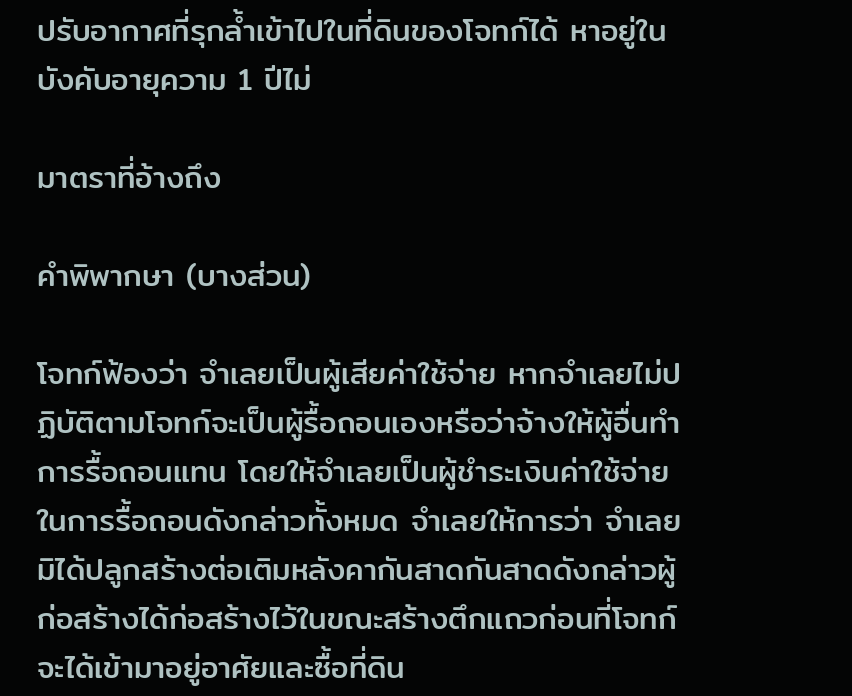ปรับอากาศที่รุกล้ำเข้าไปในที่ดินของโจทก์ได้ หาอยู่ในบังคับอายุความ 1 ปีไม่

มาตราที่อ้างถึง

คำพิพากษา (บางส่วน)

โจทก์ฟ้องว่า จำเลยเป็นผู้เสียค่าใช้จ่าย หากจำเลยไม่ปฏิบัติตามโจทก์จะเป็นผู้รื้อถอนเองหรือว่าจ้างให้ผู้อื่นทำการรื้อถอนแทน โดยให้จำเลยเป็นผู้ชำระเงินค่าใช้จ่ายในการรื้อถอนดังกล่าวทั้งหมด จำเลยให้การว่า จำเลยมิได้ปลูกสร้างต่อเติมหลังคากันสาดกันสาดดังกล่าวผู้ก่อสร้างได้ก่อสร้างไว้ในขณะสร้างตึกแถวก่อนที่โจทก์จะได้เข้ามาอยู่อาศัยและซื้อที่ดิน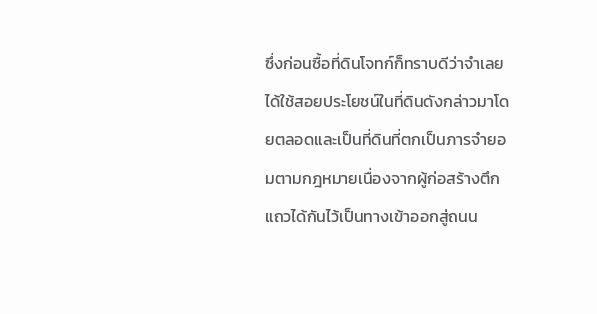ซึ่งก่อนซื้อที่ดินโจทก์ก็ทราบดีว่าจำเลยได้ใช้สอยประโยชน์ในที่ดินดังกล่าวมาโดยตลอดและเป็นที่ดินที่ตกเป็นภารจำยอมตามกฎหมายเนื่องจากผู้ก่อสร้างตึกแถวได้กันไว้เป็นทางเข้าออกสู่ถนน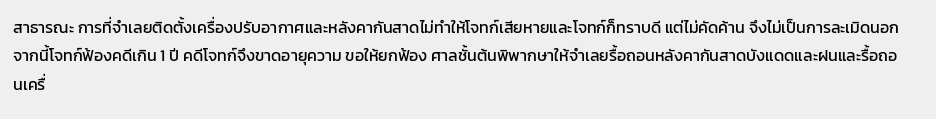สาธารณะ การที่จำเลยติดตั้งเครื่องปรับอากาศและหลังคากันสาดไม่ทำให้โจทก์เสียหายและโจทก์ก็ทราบดี แต่ไม่คัดค้าน จึงไม่เป็นการละเมิดนอกจากนี้โจทก์ฟ้องคดีเกิน 1 ปี คดีโจทก์จึงขาดอายุความ ขอให้ยกฟ้อง ศาลชั้นต้นพิพากษาให้จำเลยรื้อถอนหลังคากันสาดบังแดดและฝนและรื้อถอนเครื่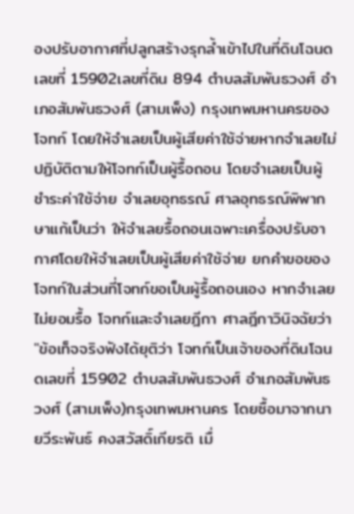องปรับอากาศที่ปลูกสร้างรุกล้ำเข้าไปในที่ดินโฉนดเลขที่ 15902เลขที่ดิน 894 ตำบลสัมพันธวงศ์ อำเภอสัมพันธวงศ์ (สามเพ็ง) กรุงเทพมหานครของโจทก์ โดยให้จำเลยเป็นผู้เสียค่าใช้จ่ายหากจำเลยไม่ปฏิบัติตามให้โจทก์เป็นผู้รื้อถอน โดยจำเลยเป็นผู้ชำระค่าใช้จ่าย จำเลยอุทธรณ์ ศาลอุทธรณ์พิพากษาแก้เป็นว่า ให้จำเลยรื้อถอนเฉพาะเครื่องปรับอากาศโดยให้จำเลยเป็นผู้เสียค่าใช้จ่าย ยกคำขอของโจทก์ในส่วนที่โจทก์ขอเป็นผู้รื้อถอนเอง หากจำเลยไม่ยอมรื้อ โจทก์และจำเลยฎีกา ศาลฎีกาวินิจฉัยว่า "ข้อเท็จจริงฟังได้ยุติว่า โจทก์เป็นเจ้าของที่ดินโฉนดเลขที่ 15902 ตำบลสัมพันธวงศ์ อำเภอสัมพันธวงศ์ (สามเพ็ง)กรุงเทพมหานคร โดยซื้อมาจากนายวีระพันธ์ คงสวัสดิ์เกียรติ เมื่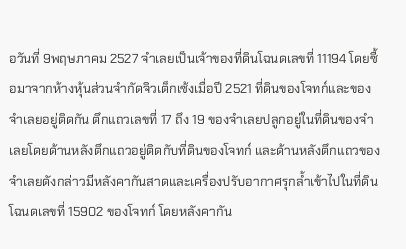อวันที่ 9พฤษภาคม 2527 จำเลยเป็นเจ้าของที่ดินโฉนดเลขที่ 11194 โดยซื้อมาจากห้างหุ้นส่วนจำกัดจิวเต็กเซ้งเมื่อปี 2521 ที่ดินของโจทก์และของจำเลยอยู่ติดกัน ตึกแถวเลขที่ 17 ถึง 19 ของจำเลยปลูกอยู่ในที่ดินของจำเลยโดยด้านหลังตึกแถวอยู่ติดกับที่ดินของโจทก์ และด้านหลังตึกแถวของจำเลยดังกล่าวมีหลังคากันสาดและเครื่องปรับอากาศรุกล้ำเข้าไปในที่ดินโฉนดเลขที่ 15902 ของโจทก์ โดยหลังคากัน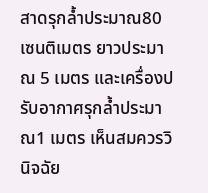สาดรุกล้ำประมาณ80 เซนติเมตร ยาวประมาณ 5 เมตร และเครื่องปรับอากาศรุกล้ำประมาณ1 เมตร เห็นสมควรวินิจฉัย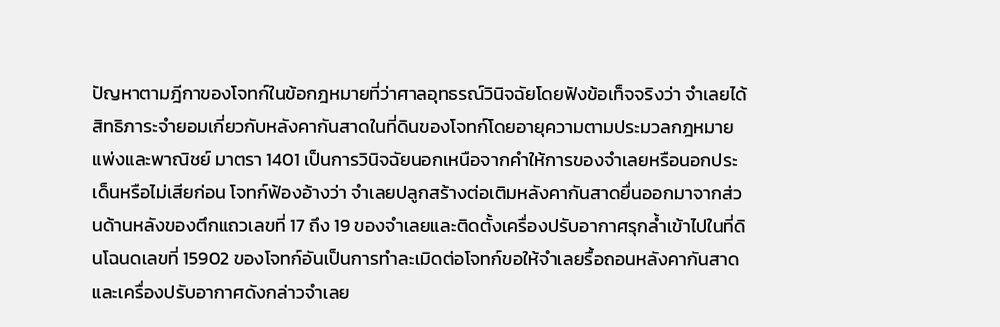ปัญหาตามฎีกาของโจทก์ในข้อกฎหมายที่ว่าศาลอุทธรณ์วินิจฉัยโดยฟังข้อเท็จจริงว่า จำเลยได้สิทธิภาระจำยอมเกี่ยวกับหลังคากันสาดในที่ดินของโจทก์โดยอายุความตามประมวลกฎหมายแพ่งและพาณิชย์ มาตรา 1401 เป็นการวินิจฉัยนอกเหนือจากคำให้การของจำเลยหรือนอกประเด็นหรือไม่เสียก่อน โจทก์ฟ้องอ้างว่า จำเลยปลูกสร้างต่อเติมหลังคากันสาดยื่นออกมาจากส่วนด้านหลังของตึกแถวเลขที่ 17 ถึง 19 ของจำเลยและติดตั้งเครื่องปรับอากาศรุกล้ำเข้าไปในที่ดินโฉนดเลขที่ 15902 ของโจทก์อันเป็นการทำละเมิดต่อโจทก์ขอให้จำเลยรื้อถอนหลังคากันสาดและเครื่องปรับอากาศดังกล่าวจำเลย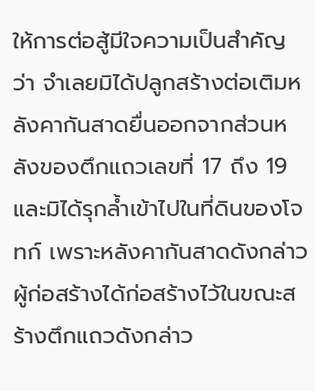ให้การต่อสู้มีใจความเป็นสำคัญว่า จำเลยมิได้ปลูกสร้างต่อเติมหลังคากันสาดยื่นออกจากส่วนหลังของตึกแถวเลขที่ 17 ถึง 19 และมิได้รุกล้ำเข้าไปในที่ดินของโจทก์ เพราะหลังคากันสาดดังกล่าวผู้ก่อสร้างได้ก่อสร้างไว้ในขณะสร้างตึกแถวดังกล่าว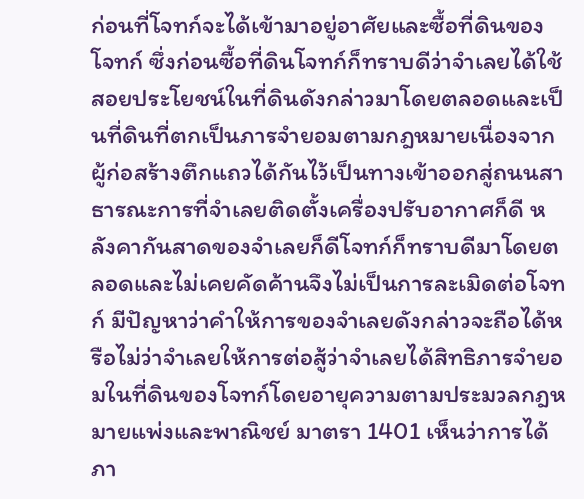ก่อนที่โจทก์จะได้เข้ามาอยู่อาศัยและซื้อที่ดินของโจทก์ ซึ่งก่อนซื้อที่ดินโจทก์ก็ทราบดีว่าจำเลยได้ใช้สอยประโยชน์ในที่ดินดังกล่าวมาโดยตลอดและเป็นที่ดินที่ตกเป็นภารจำยอมตามกฎหมายเนื่องจากผู้ก่อสร้างตึกแถวได้กันไว้เป็นทางเข้าออกสู่ถนนสาธารณะการที่จำเลยติดตั้งเครื่องปรับอากาศก็ดี หลังคากันสาดของจำเลยก็ดีโจทก์ก็ทราบดีมาโดยตลอดและไม่เคยคัดค้านจึงไม่เป็นการละเมิดต่อโจทก์ มีปัญหาว่าคำให้การของจำเลยดังกล่าวจะถือได้หรือไม่ว่าจำเลยให้การต่อสู้ว่าจำเลยได้สิทธิภารจำยอมในที่ดินของโจทก์โดยอายุความตามประมวลกฎหมายแพ่งและพาณิชย์ มาตรา 1401 เห็นว่าการได้ภา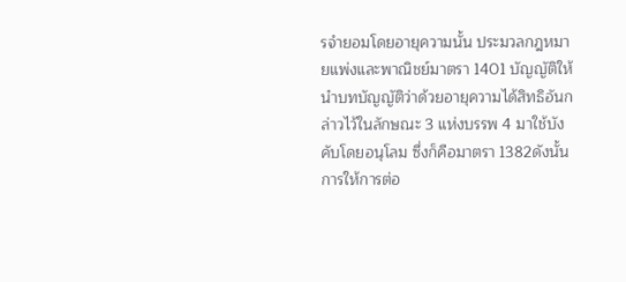รจำยอมโดยอายุความนั้น ประมวลกฎหมายแพ่งและพาณิชย์มาตรา 1401 บัญญัติให้นำบทบัญญัติว่าด้วยอายุความได้สิทธิอันกล่าวไว้ในลักษณะ 3 แห่งบรรพ 4 มาใช้บังคับโดยอนุโลม ซึ่งก็คือมาตรา 1382ดังนั้น การให้การต่อ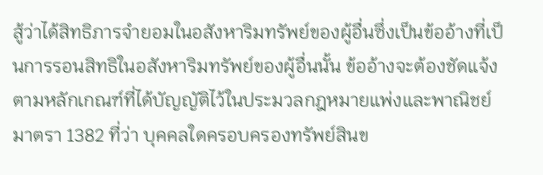สู้ว่าได้สิทธิภารจำยอมในอสังหาริมทรัพย์ของผู้อื่นซึ่งเป็นข้ออ้างที่เป็นการรอนสิทธิในอสังหาริมทรัพย์ของผู้อื่นนั้น ข้ออ้างจะต้องชัดแจ้งตามหลักเกณฑ์ที่ได้บัญญัติไว้ในประมวลกฎหมายแพ่งและพาณิชย์ มาตรา 1382 ที่ว่า บุคคลใดครอบครองทรัพย์สินข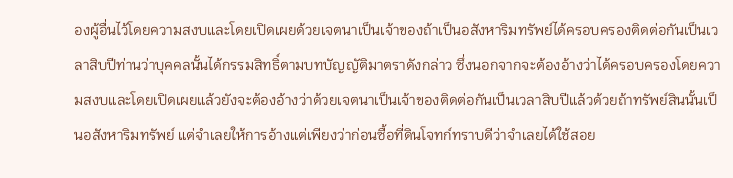องผู้อื่นไว้โดยความสงบและโดยเปิดเผยด้วยเจตนาเป็นเจ้าของถ้าเป็นอสังหาริมทรัพย์ได้ครอบครองติดต่อกันเป็นเวลาสิบปีท่านว่าบุคคลนั้นได้กรรมสิทธิ์ตามบทบัญญัติมาตราดังกล่าว ซึ่งนอกจากจะต้องอ้างว่าได้ครอบครองโดยความสงบและโดยเปิดเผยแล้วยังจะต้องอ้างว่าด้วยเจตนาเป็นเจ้าของติดต่อกันเป็นเวลาสิบปีแล้วด้วยถ้าทรัพย์สินนั้นเป็นอสังหาริมทรัพย์ แต่จำเลยให้การอ้างแต่เพียงว่าก่อนซื้อที่ดินโจทก์ทราบดีว่าจำเลยได้ใช้สอย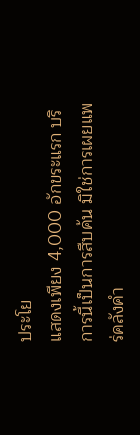ประโย
แสดงเพียง 4,000 อักขระแรก บริการนี้เป็นการสืบค้น มิใช่การเผยแพร่คลังคำ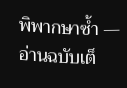พิพากษาซ้ำ — อ่านฉบับเต็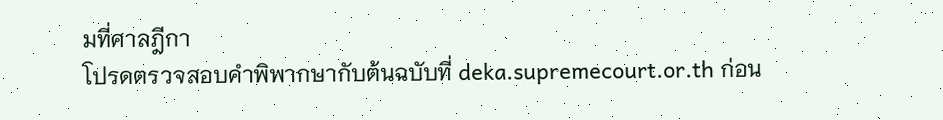มที่ศาลฎีกา
โปรดตรวจสอบคำพิพากษากับต้นฉบับที่ deka.supremecourt.or.th ก่อน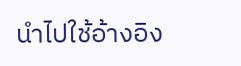นำไปใช้อ้างอิง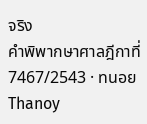จริง
คำพิพากษาศาลฎีกาที่ 7467/2543 · ทนอย Thanoy